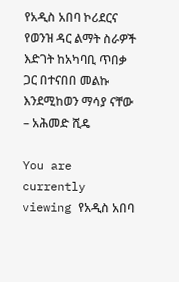የአዲስ አበባ ኮሪደርና የወንዝ ዳር ልማት ስራዎች እድገት ከአካባቢ ጥበቃ ጋር በተናበበ መልኩ እንደሚከወን ማሳያ ናቸው – አሕመድ ሺዴ

You are currently viewing የአዲስ አበባ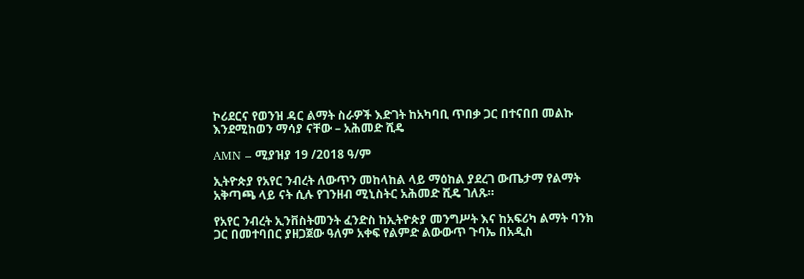ኮሪደርና የወንዝ ዳር ልማት ስራዎች እድገት ከአካባቢ ጥበቃ ጋር በተናበበ መልኩ እንደሚከወን ማሳያ ናቸው – አሕመድ ሺዴ

AMN – ሚያዝያ 19 /2018 ዓ/ም

ኢትዮጵያ የአየር ንብረት ለውጥን መከላከል ላይ ማዕከል ያደረገ ውጤታማ የልማት አቅጣጫ ላይ ናት ሲሉ የገንዘብ ሚኒስትር አሕመድ ሺዴ ገለጹ።

የአየር ንብረት ኢንቨስትመንት ፈንድስ ከኢትዮጵያ መንግሥት እና ከአፍሪካ ልማት ባንክ ጋር በመተባበር ያዘጋጀው ዓለም አቀፍ የልምድ ልውውጥ ጉባኤ በአዲስ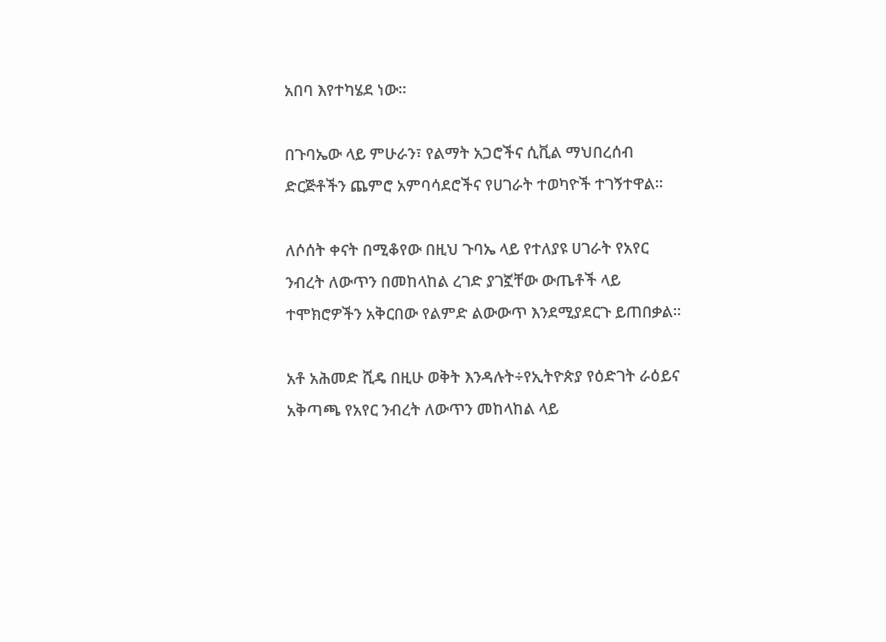አበባ እየተካሄደ ነው።

በጉባኤው ላይ ምሁራን፣ የልማት አጋሮችና ሲቪል ማህበረሰብ ድርጅቶችን ጨምሮ አምባሳደሮችና የሀገራት ተወካዮች ተገኝተዋል።

ለሶሰት ቀናት በሚቆየው በዚህ ጉባኤ ላይ የተለያዩ ሀገራት የአየር ንብረት ለውጥን በመከላከል ረገድ ያገኟቸው ውጤቶች ላይ ተሞክሮዎችን አቅርበው የልምድ ልውውጥ እንደሚያደርጉ ይጠበቃል።

አቶ አሕመድ ሺዴ በዚሁ ወቅት እንዳሉት÷የኢትዮጵያ የዕድገት ራዕይና አቅጣጫ የአየር ንብረት ለውጥን መከላከል ላይ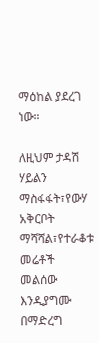ማዕከል ያደረገ ነው።

ለዚህም ታዳሽ ሃይልን ማስፋፋት፣የውሃ አቅርቦት ማሻሻል፣የተራቆቱ መሬቶች መልሰው እንዲያግሙ በማድረግ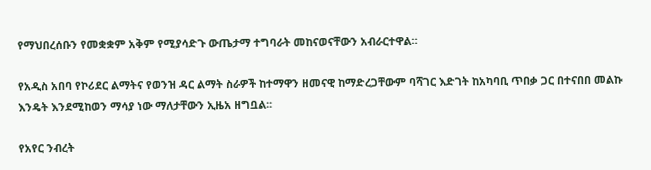የማህበረሰቡን የመቋቋም አቅም የሚያሳድጉ ውጤታማ ተግባራት መከናወናቸውን አብራርተዋል።

የአዲስ አበባ የኮሪደር ልማትና የወንዝ ዳር ልማት ስራዎች ከተማዋን ዘመናዊ ከማድረጋቸውም ባሻገር እድገት ከአካባቢ ጥበቃ ጋር በተናበበ መልኩ እንዴት እንደሚከወን ማሳያ ነው ማለታቸውን ኢዜአ ዘግቧል፡፡

የአየር ንብረት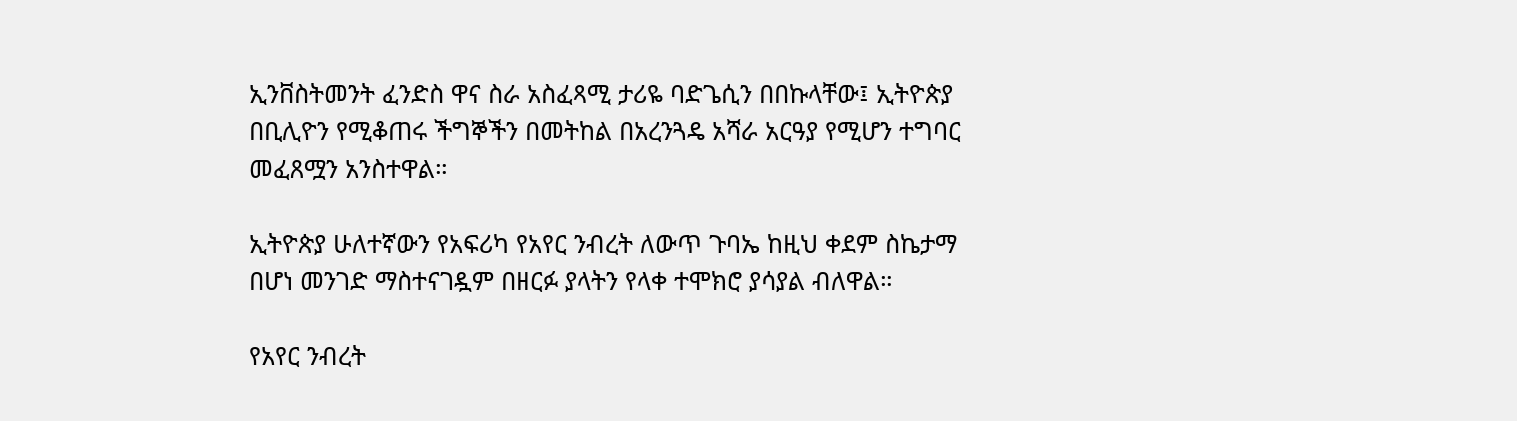ኢንቨስትመንት ፈንድስ ዋና ስራ አስፈጻሚ ታሪዬ ባድጌሲን በበኩላቸው፤ ኢትዮጵያ በቢሊዮን የሚቆጠሩ ችግኞችን በመትከል በአረንጓዴ አሻራ አርዓያ የሚሆን ተግባር መፈጸሟን አንስተዋል።

ኢትዮጵያ ሁለተኛውን የአፍሪካ የአየር ንብረት ለውጥ ጉባኤ ከዚህ ቀደም ስኬታማ በሆነ መንገድ ማስተናገዷም በዘርፉ ያላትን የላቀ ተሞክሮ ያሳያል ብለዋል።

የአየር ንብረት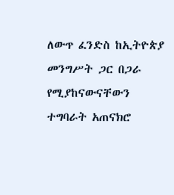ለውጥ ፈንድስ ከኢትዮጵያ መንግሥት ጋር በጋራ የሚያከናውናቸውን ተግባራት አጠናክሮ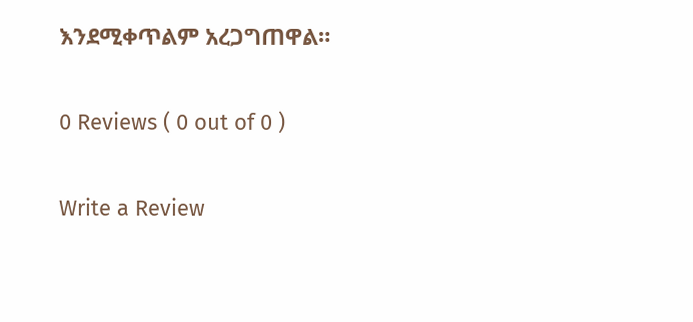እንደሚቀጥልም አረጋግጠዋል።

0 Reviews ( 0 out of 0 )

Write a Review